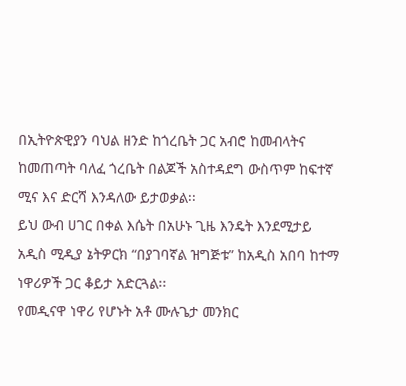በኢትዮጵዊያን ባህል ዘንድ ከጎረቤት ጋር አብሮ ከመብላትና ከመጠጣት ባለፈ ጎረቤት በልጆች አስተዳደግ ውስጥም ከፍተኛ ሚና እና ድርሻ እንዳለው ይታወቃል፡፡
ይህ ውብ ሀገር በቀል እሴት በአሁኑ ጊዜ እንዴት እንደሚታይ አዲስ ሚዲያ ኔትዎርክ “በያገባኛል ዝግጅቱ” ከአዲስ አበባ ከተማ ነዋሪዎች ጋር ቆይታ አድርጓል፡፡
የመዲናዋ ነዋሪ የሆኑት አቶ ሙሉጌታ መንክር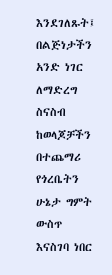እንደገለጹት፤ በልጅነታችን አንድ ነገር ለማድረግ ስናስብ ከወላጆቻችን በተጨማሪ የጎረቤትን ሁኔታ ግምት ውስጥ እናስገባ ነበር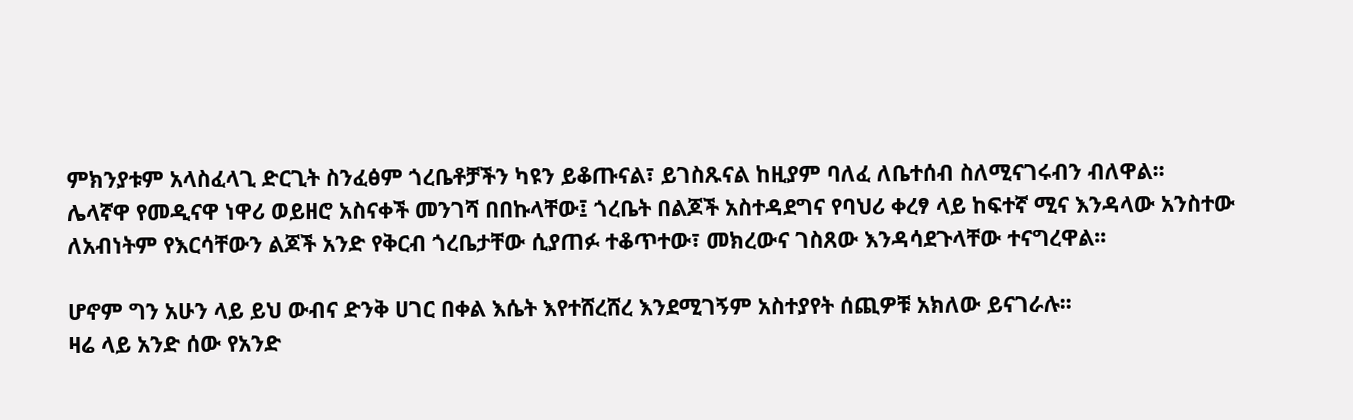ምክንያቱም አላስፈላጊ ድርጊት ስንፈፅም ጎረቤቶቻችን ካዩን ይቆጡናል፣ ይገስጹናል ከዚያም ባለፈ ለቤተሰብ ስለሚናገሩብን ብለዋል፡፡
ሌላኛዋ የመዲናዋ ነዋሪ ወይዘሮ አስናቀች መንገሻ በበኩላቸው፤ ጎረቤት በልጆች አስተዳደግና የባህሪ ቀረፃ ላይ ከፍተኛ ሚና እንዳላው አንስተው ለአብነትም የእርሳቸውን ልጆች አንድ የቅርብ ጎረቤታቸው ሲያጠፉ ተቆጥተው፣ መክረውና ገስጸው እንዳሳደጉላቸው ተናግረዋል፡፡

ሆኖም ግን አሁን ላይ ይህ ውብና ድንቅ ሀገር በቀል እሴት እየተሸረሸረ እንደሚገኝም አስተያየት ሰጪዎቹ አክለው ይናገራሉ፡፡
ዛሬ ላይ አንድ ሰው የአንድ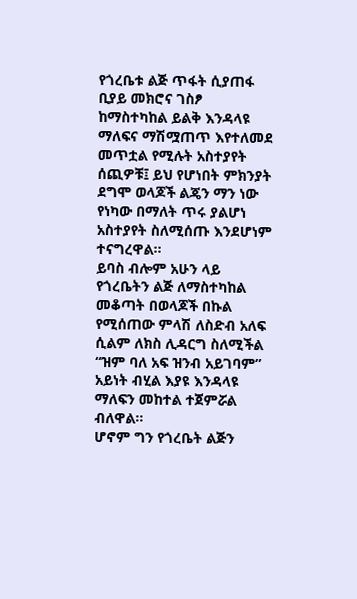የጎረቤቱ ልጅ ጥፋት ሲያጠፋ ቢያይ መክሮና ገስፆ ከማስተካከል ይልቅ እንዳላዩ ማለፍና ማሽሟጠጥ እየተለመደ መጥቷል የሚሉት አስተያየት ሰጪዎቹ፤ ይህ የሆነበት ምክንያት ደግሞ ወላጆች ልጄን ማን ነው የነካው በማለት ጥሩ ያልሆነ አስተያየት ስለሚሰጡ እንደሆነም ተናግረዋል፡፡
ይባስ ብሎም አሁን ላይ የጎረቤትን ልጅ ለማስተካከል መቆጣት በወላጆች በኩል የሚሰጠው ምላሽ ለስድብ አለፍ ሲልም ለክስ ሊዳርግ ስለሚችል “ዝም ባለ አፍ ዝንብ አይገባም” አይነት ብሂል እያዩ እንዳላዩ ማለፍን መከተል ተጀምሯል ብለዋል፡፡
ሆኖም ግን የጎረቤት ልጅን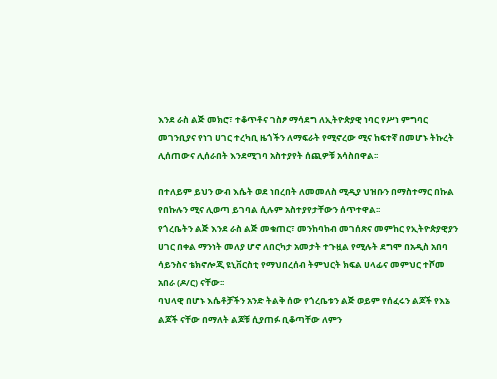እንደ ራስ ልጅ መክሮ፣ ተቆጥቶና ገስፆ ማሳደግ ለኢትዮጵያዊ ነባር የሥነ ምግባር መገንቢያና የነገ ሀገር ተረካቢ ዜጎችን ለማፍራት የሚኖረው ሚና ከፍተኛ በመሆኑ ትኩረት ሊሰጠውና ሊሰራበት እንደሚገባ አስተያየት ሰጪዎቹ አሳስበዋል፡፡

በተለይም ይህን ውብ እሴት ወደ ነበረበት ለመመለስ ሚዲያ ህዝቡን በማስተማር በኩል የበኩሉን ሚና ሊወጣ ይገባል ሲሉም አስተያየታቸውን ሰጥተዋል፡፡
የጎረቤትን ልጅ እንደ ራስ ልጅ መቁጠር፣ መንከባከብ መገሰጽና መምከር የኢትዮጵያዊያን ሀገር በቀል ማንነት መለያ ሆኖ ለበርካታ አመታት ተጉዟል የሚሉት ደግሞ በአዲስ አበባ ሳይንስና ቴክኖሎጂ ዩኒቨርስቲ የማህበረሰብ ትምህርት ክፍል ሀላፊና መምህር ተሾመ አበራ (ዶ/ር) ናቸው፡፡
ባህላዊ በሆኑ እሴቶቻችን አንድ ትልቅ ሰው የጎረቤቱን ልጅ ወይም የሰፈሩን ልጆች የእኔ ልጆች ናቸው በማለት ልጆቹ ሲያጠፉ ቢቆጣቸው ለምን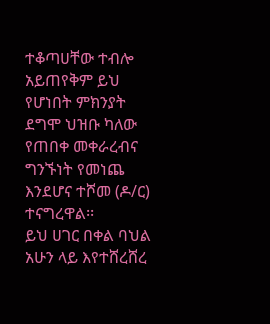ተቆጣሀቸው ተብሎ አይጠየቅም ይህ የሆነበት ምክንያት ደግሞ ህዝቡ ካለው የጠበቀ መቀራረብና ግንኙነት የመነጨ እንደሆና ተሾመ (ዶ/ር) ተናግረዋል፡፡
ይህ ሀገር በቀል ባህል አሁን ላይ እየተሸረሸረ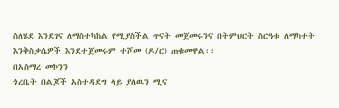ስለሄደ እንደገና ለማስተካከል የሚያስችል ጥናት መጀመሩንና በትምህርት ስርዓቱ ለማካተት እንቅስቃሴዎች እንደተጀመሩም ተሾመ (ዶ/ር) ጠቁመዋል፡፡
በአስማረ መኮንን
ጎረቤት በልጆች አስተዳደግ ላይ ያለዉን ሚና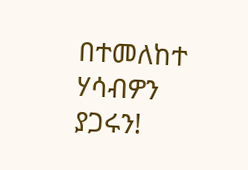በተመለከተ ሃሳብዎን ያጋሩን!